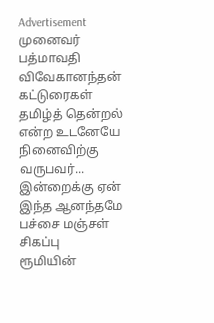Advertisement
முனைவர் பத்மாவதி விவேகானந்தன்
கட்டுரைகள்
தமிழ்த் தென்றல் என்ற உடனேயே நினைவிற்கு வருபவர்...
இன்றைக்கு ஏன் இந்த ஆனந்தமே
பச்சை மஞ்சள் சிகப்பு
ரூமியின்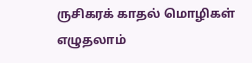ருசிகரக் காதல் மொழிகள்
எழுதலாம்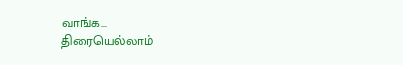வாங்க...
திரையெல்லாம்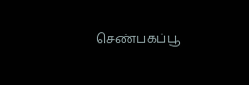செண்பகப்பூ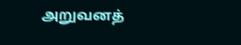அறுவனத்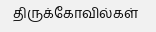திருக்கோவில்கள்